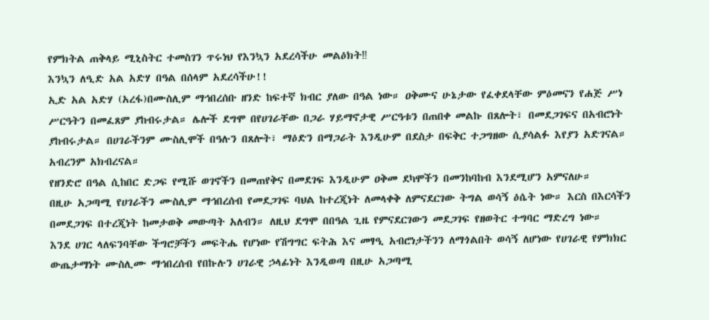የምክትል ጠቅላይ ሚኒስትር ተመስገን ጥሩነህ የእንኳን አደረሳችሁ መልዕክት‼
እንኳን ለዒድ አል አድሃ በዓል በሰላም አደረሳችሁ!!
ኢድ አል አድሃ (አረፋ)በሙስሊም ማኅበረሰቡ ዘንድ ከፍተኛ ክብር ያለው በዓል ነው። ዐቅሙና ሁኔታው የፈቀደላቸው ምዕመናን የሐጅ ሥነ ሥርዓትን በመፈጸም ያከብሩታል። ሌሎች ደግሞ በየሀገራቸው በጋራ ሃይማኖታዊ ሥርዓቱን በጠበቀ መልኩ በጸሎት፣ በመደጋገፍና በአብሮነት ያከብሩታል። በሀገራችንም ሙስሊሞች በዓሉን በጸሎት፣ ማዕድን በማጋራት እንዲሁም በደስታ በፍቅር ተጋግዘው ሲያሳልፉ እየያን አድገናል። አብረንም አክብረናል።
የዘንድሮ በዓል ሲከበር ድጋፍ የሚሹ ወገኖችን በመጠየቅና በመደገፍ እንዲሁም ዐቅመ ደካሞችን በመንከባከብ እንደሚሆን አምናለሁ።
በዚሁ አጋጣሚ የሀገራችን ሙስሊም ማኅበረሰብ የመደጋገፍ ባህል ከተረጂነት ለመላቀቅ ለምናደርገው ትግል ወሳኝ ዕሴት ነው። እርስ በእርሳችን በመደጋገፍ በተረጂነት ከመታወቅ መውጣት አለብን። ለዚህ ደግሞ በበዓል ጊዜ የምናደርገውን መደጋገፍ የዘወትር ተግባር ማድረግ ነው።
እንደ ሀገር ላለፍንባቸው ችግሮቻችን መፍትሔ የሆነው የሽግግር ፍትሕ እና መፃዒ አብሮነታችንን ለማጎልበት ወሳኝ ለሆነው የሀገራዊ የምክክር ውጤታማነት ሙስሊሙ ማኅበረሰብ የበኩሉን ሀገራዊ ኃላፊነት እንዲወጣ በዚሁ አጋጣሚ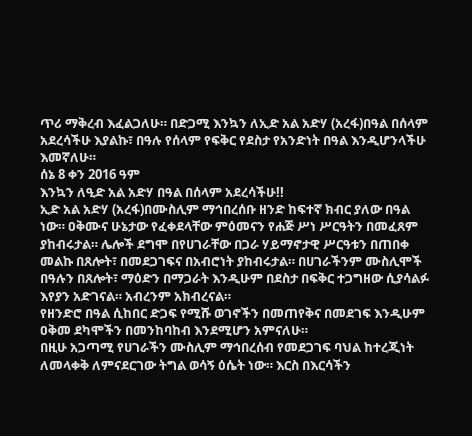ጥሪ ማቅረብ እፈልጋለሁ። በድጋሚ እንኳን ለኢድ አል አድሃ (አረፋ)በዓል በሰላም አደረሳችሁ እያልኩ፣ በዓሉ የሰላም የፍቅር የደስታ የአንድነት በዓል እንዲሆንላችሁ እመኛለሁ።
ሰኔ 8 ቀን 2016 ዓም
እንኳን ለዒድ አል አድሃ በዓል በሰላም አደረሳችሁ!!
ኢድ አል አድሃ (አረፋ)በሙስሊም ማኅበረሰቡ ዘንድ ከፍተኛ ክብር ያለው በዓል ነው። ዐቅሙና ሁኔታው የፈቀደላቸው ምዕመናን የሐጅ ሥነ ሥርዓትን በመፈጸም ያከብሩታል። ሌሎች ደግሞ በየሀገራቸው በጋራ ሃይማኖታዊ ሥርዓቱን በጠበቀ መልኩ በጸሎት፣ በመደጋገፍና በአብሮነት ያከብሩታል። በሀገራችንም ሙስሊሞች በዓሉን በጸሎት፣ ማዕድን በማጋራት እንዲሁም በደስታ በፍቅር ተጋግዘው ሲያሳልፉ እየያን አድገናል። አብረንም አክብረናል።
የዘንድሮ በዓል ሲከበር ድጋፍ የሚሹ ወገኖችን በመጠየቅና በመደገፍ እንዲሁም ዐቅመ ደካሞችን በመንከባከብ እንደሚሆን አምናለሁ።
በዚሁ አጋጣሚ የሀገራችን ሙስሊም ማኅበረሰብ የመደጋገፍ ባህል ከተረጂነት ለመላቀቅ ለምናደርገው ትግል ወሳኝ ዕሴት ነው። እርስ በእርሳችን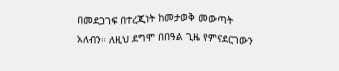በመደጋገፍ በተረጂነት ከመታወቅ መውጣት አለብን። ለዚህ ደግሞ በበዓል ጊዜ የምናደርገውን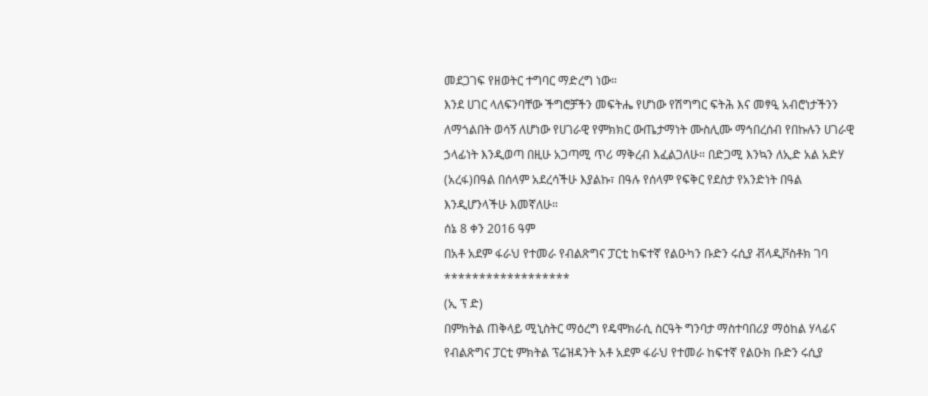መደጋገፍ የዘወትር ተግባር ማድረግ ነው።
እንደ ሀገር ላለፍንባቸው ችግሮቻችን መፍትሔ የሆነው የሽግግር ፍትሕ እና መፃዒ አብሮነታችንን ለማጎልበት ወሳኝ ለሆነው የሀገራዊ የምክክር ውጤታማነት ሙስሊሙ ማኅበረሰብ የበኩሉን ሀገራዊ ኃላፊነት እንዲወጣ በዚሁ አጋጣሚ ጥሪ ማቅረብ እፈልጋለሁ። በድጋሚ እንኳን ለኢድ አል አድሃ (አረፋ)በዓል በሰላም አደረሳችሁ እያልኩ፣ በዓሉ የሰላም የፍቅር የደስታ የአንድነት በዓል እንዲሆንላችሁ እመኛለሁ።
ሰኔ 8 ቀን 2016 ዓም
በአቶ አደም ፋራህ የተመራ የብልጽግና ፓርቲ ከፍተኛ የልዑካን ቡድን ሩሲያ ቭላዲቮስቶክ ገባ
******************
(ኢ ፕ ድ)
በምክትል ጠቅላይ ሚኒስትር ማዕረግ የዴሞክራሲ ስርዓት ግንባታ ማስተባበሪያ ማዕከል ሃላፊና የብልጽግና ፓርቲ ምክትል ፕሬዝዳንት አቶ አደም ፋራህ የተመራ ከፍተኛ የልዑክ ቡድን ሩሲያ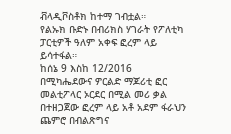ቭላዲቮስቶክ ከተማ ገብቷል።
የልኡክ ቡድኑ በብሪክስ ሃገራት የፖለቲካ ፓርቲዎች ዓለም አቀፍ ፎረም ላይ ይሳተፋል።
ከሰኔ 9 እስከ 12/2016 በሚካሔደውና ዎርልድ ማጆሪቲ ፎር መልቲፖላር ኦርደር በሚል መሪ ቃል በተዘጋጀው ፎረም ላይ አቶ አደም ፋራህን ጨምሮ በብልጽግና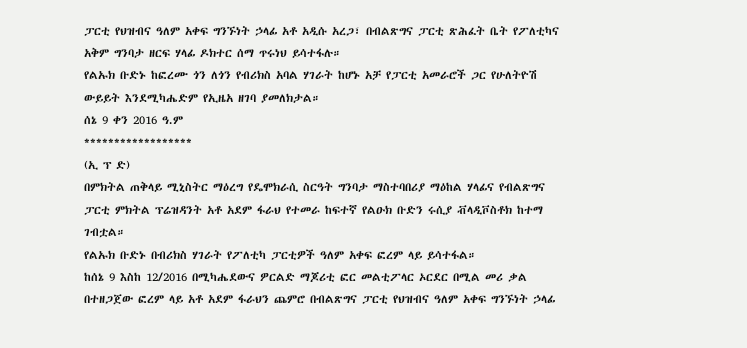ፓርቲ የህዝብና ዓለም አቀፍ ግንኙነት ኃላፊ አቶ አዲሱ አረጋ፣ በብልጽግና ፓርቲ ጽሕፈት ቤት የፖለቲካና አቅም ግንባታ ዘርፍ ሃላፊ ዶክተር ሰማ ጥሩነህ ይሳተፋሉ።
የልኡክ ቡድኑ ከፎረሙ ጎን ለጎን የብሪክስ አባል ሃገራት ከሆኑ አቻ የፓርቲ አመራሮች ጋር የሁለትዮሽ ውይይት እንደሚካሔድም የኢዜአ ዘገባ ያመለክታል።
ሰኔ 9 ቀን 2016 ዓ.ም
******************
(ኢ ፕ ድ)
በምክትል ጠቅላይ ሚኒስትር ማዕረግ የዴሞክራሲ ስርዓት ግንባታ ማስተባበሪያ ማዕከል ሃላፊና የብልጽግና ፓርቲ ምክትል ፕሬዝዳንት አቶ አደም ፋራህ የተመራ ከፍተኛ የልዑክ ቡድን ሩሲያ ቭላዲቮስቶክ ከተማ ገብቷል።
የልኡክ ቡድኑ በብሪክስ ሃገራት የፖለቲካ ፓርቲዎች ዓለም አቀፍ ፎረም ላይ ይሳተፋል።
ከሰኔ 9 እስከ 12/2016 በሚካሔደውና ዎርልድ ማጆሪቲ ፎር መልቲፖላር ኦርደር በሚል መሪ ቃል በተዘጋጀው ፎረም ላይ አቶ አደም ፋራህን ጨምሮ በብልጽግና ፓርቲ የህዝብና ዓለም አቀፍ ግንኙነት ኃላፊ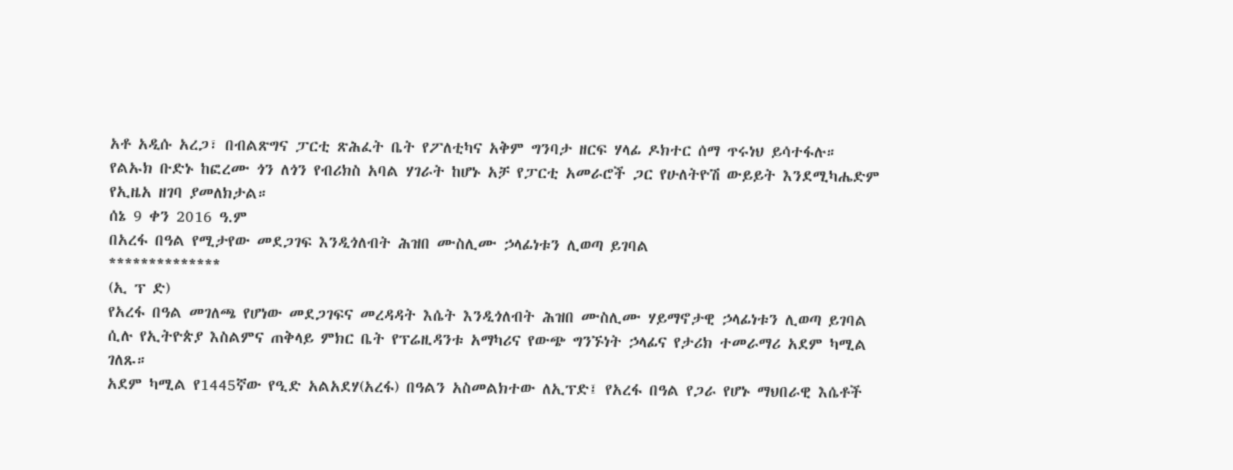አቶ አዲሱ አረጋ፣ በብልጽግና ፓርቲ ጽሕፈት ቤት የፖለቲካና አቅም ግንባታ ዘርፍ ሃላፊ ዶክተር ሰማ ጥሩነህ ይሳተፋሉ።
የልኡክ ቡድኑ ከፎረሙ ጎን ለጎን የብሪክስ አባል ሃገራት ከሆኑ አቻ የፓርቲ አመራሮች ጋር የሁለትዮሽ ውይይት እንደሚካሔድም የኢዜአ ዘገባ ያመለክታል።
ሰኔ 9 ቀን 2016 ዓ.ም
በአረፋ በዓል የሚታየው መደጋገፍ እንዲጎለብት ሕዝበ ሙስሊሙ ኃላፊነቱን ሊወጣ ይገባል
**************
(ኢ ፕ ድ)
የአረፋ በዓል መገለጫ የሆነው መደጋገፍና መረዳዳት እሴት እንዲጎለብት ሕዝበ ሙስሊሙ ሃይማኖታዊ ኃላፊነቱን ሊወጣ ይገባል ሲሉ የኢትዮጵያ እስልምና ጠቅላይ ምክር ቤት የፕሬዚዳንቱ አማካሪና የውጭ ግንኙነት ኃላፊና የታሪክ ተመራማሪ አደም ካሚል ገለጹ።
አደም ካሚል የ1445ኛው የዒድ አልአደሃ(አረፋ) በዓልን አስመልክተው ለኢፕድ፤ የአረፋ በዓል የጋራ የሆኑ ማህበራዊ እሴቶች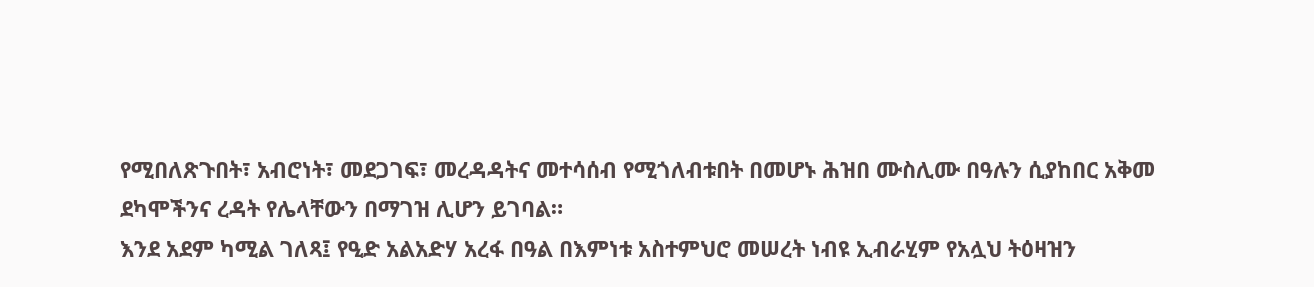የሚበለጽጉበት፣ አብሮነት፣ መደጋገፍ፣ መረዳዳትና መተሳሰብ የሚጎለብቱበት በመሆኑ ሕዝበ ሙስሊሙ በዓሉን ሲያከበር አቅመ ደካሞችንና ረዳት የሌላቸውን በማገዝ ሊሆን ይገባል።
እንደ አደም ካሚል ገለጻ፤ የዒድ አልአድሃ አረፋ በዓል በእምነቱ አስተምህሮ መሠረት ነብዩ ኢብራሂም የአሏህ ትዕዛዝን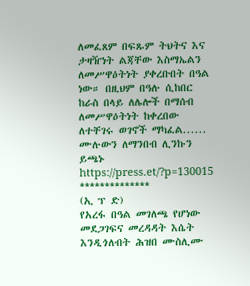ለመፈጸም በፍጹም ትህትና እና ታዛዥነት ልጃቸው እስማኤልን ለመሥዋዕትነት ያቀረቡበት በዓል ነው። በዚህም በዓሉ ሲከበር ከራስ በላይ ለሌሎች በማሰብ ለመሥዋዕትነት ከቀረበው ለተቸገሩ ወገኖች ማካፈል......
ሙሉውን ለማንበብ ሊንኩን ይጫኑ https://press.et/?p=130015
**************
(ኢ ፕ ድ)
የአረፋ በዓል መገለጫ የሆነው መደጋገፍና መረዳዳት እሴት እንዲጎለብት ሕዝበ ሙስሊሙ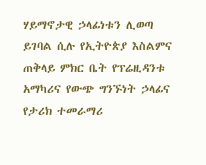ሃይማኖታዊ ኃላፊነቱን ሊወጣ ይገባል ሲሉ የኢትዮጵያ እስልምና ጠቅላይ ምክር ቤት የፕሬዚዳንቱ አማካሪና የውጭ ግንኙነት ኃላፊና የታሪክ ተመራማሪ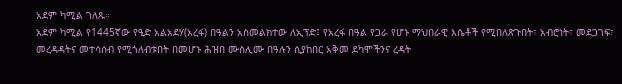አደም ካሚል ገለጹ።
አደም ካሚል የ1445ኛው የዒድ አልአደሃ(አረፋ) በዓልን አስመልክተው ለኢፕድ፤ የአረፋ በዓል የጋራ የሆኑ ማህበራዊ እሴቶች የሚበለጽጉበት፣ አብሮነት፣ መደጋገፍ፣ መረዳዳትና መተሳሰብ የሚጎለብቱበት በመሆኑ ሕዝበ ሙስሊሙ በዓሉን ሲያከበር አቅመ ደካሞችንና ረዳት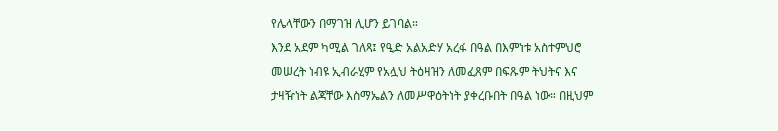የሌላቸውን በማገዝ ሊሆን ይገባል።
እንደ አደም ካሚል ገለጻ፤ የዒድ አልአድሃ አረፋ በዓል በእምነቱ አስተምህሮ መሠረት ነብዩ ኢብራሂም የአሏህ ትዕዛዝን ለመፈጸም በፍጹም ትህትና እና ታዛዥነት ልጃቸው እስማኤልን ለመሥዋዕትነት ያቀረቡበት በዓል ነው። በዚህም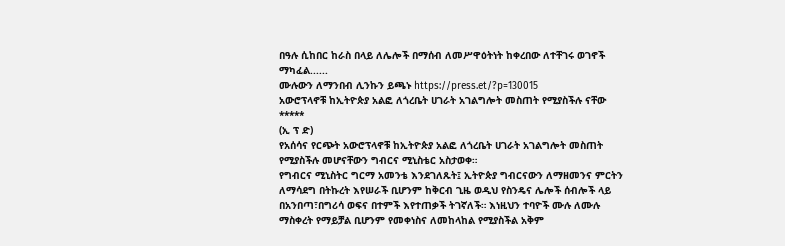በዓሉ ሲከበር ከራስ በላይ ለሌሎች በማሰብ ለመሥዋዕትነት ከቀረበው ለተቸገሩ ወገኖች ማካፈል......
ሙሉውን ለማንበብ ሊንኩን ይጫኑ https://press.et/?p=130015
አውሮፕላኖቹ ከኢትዮጵያ አልፎ ለጎረቤት ሀገራት አገልግሎት መስጠት የሚያስችሉ ናቸው
*****
(ኢ ፕ ድ)
የአሰሳና የርጭት አውሮፕላኖቹ ከኢትዮጵያ አልፎ ለጎረቤት ሀገራት አገልግሎት መስጠት የሚያስችሉ መሆናቸውን ግብርና ሚኒስቴር አስታወቀ።
የግብርና ሚኒስትር ግርማ አመንቴ እንደገለጹት፤ ኢትዮጵያ ግብርናውን ለማዘመንና ምርትን ለማሳደግ በትኩረት እየሠራች ቢሆንም ከቅርብ ጊዜ ወዲህ የስንዴና ሌሎች ሰብሎች ላይ በአንበጣ፣በግሪሳ ወፍና በተምች እየተጠቃች ትገኛለች። እነዚህን ተባዮች ሙሉ ለሙሉ ማስቀረት የማይቻል ቢሆንም የመቀነስና ለመከላከል የሚያስችል አቅም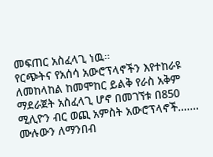መፍጠር አስፈላጊ ነዉ።
የርጭትና የአሰሳ አውሮፕላኖችን እየተከራዩ ለመከላከል ከመሞከር ይልቅ የራስ አቅም ማደራጀት አስፈላጊ ሆኖ በመገኘቱ በ850 ሚሊዮን ብር ወጪ አምስት አውሮፕላኖች.......
ሙሉውን ለማንበብ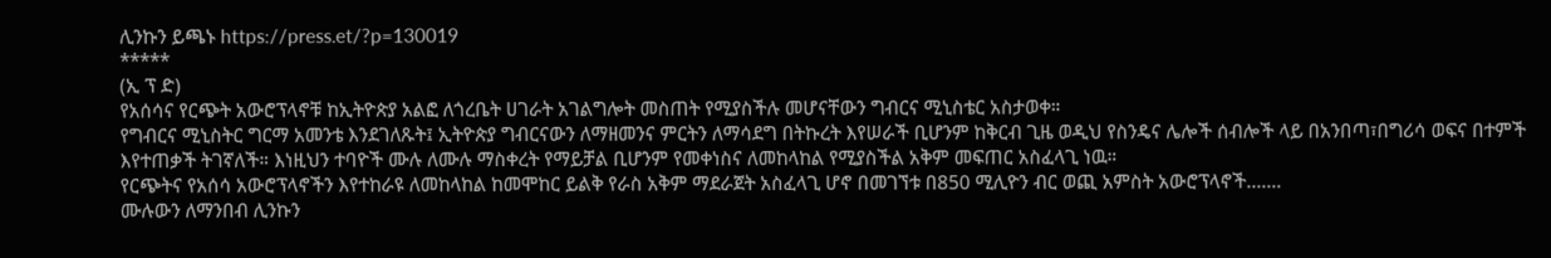ሊንኩን ይጫኑ https://press.et/?p=130019
*****
(ኢ ፕ ድ)
የአሰሳና የርጭት አውሮፕላኖቹ ከኢትዮጵያ አልፎ ለጎረቤት ሀገራት አገልግሎት መስጠት የሚያስችሉ መሆናቸውን ግብርና ሚኒስቴር አስታወቀ።
የግብርና ሚኒስትር ግርማ አመንቴ እንደገለጹት፤ ኢትዮጵያ ግብርናውን ለማዘመንና ምርትን ለማሳደግ በትኩረት እየሠራች ቢሆንም ከቅርብ ጊዜ ወዲህ የስንዴና ሌሎች ሰብሎች ላይ በአንበጣ፣በግሪሳ ወፍና በተምች እየተጠቃች ትገኛለች። እነዚህን ተባዮች ሙሉ ለሙሉ ማስቀረት የማይቻል ቢሆንም የመቀነስና ለመከላከል የሚያስችል አቅም መፍጠር አስፈላጊ ነዉ።
የርጭትና የአሰሳ አውሮፕላኖችን እየተከራዩ ለመከላከል ከመሞከር ይልቅ የራስ አቅም ማደራጀት አስፈላጊ ሆኖ በመገኘቱ በ850 ሚሊዮን ብር ወጪ አምስት አውሮፕላኖች.......
ሙሉውን ለማንበብ ሊንኩን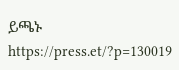ይጫኑ https://press.et/?p=130019